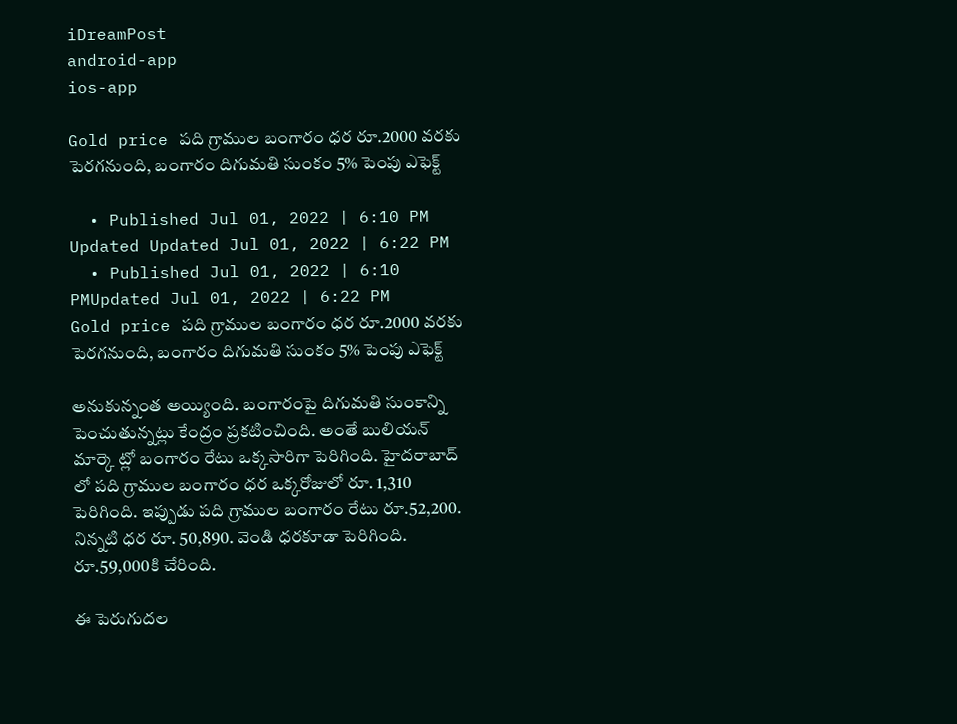iDreamPost
android-app
ios-app

Gold price ప‌ది గ్రాముల బంగారం ధ‌ర‌ రూ.2000 వ‌ర‌కు పెర‌గ‌నుంది, బంగారం దిగుమతి సుంకం 5% పెంపు ఎఫెక్ట్

  • Published Jul 01, 2022 | 6:10 PM Updated Updated Jul 01, 2022 | 6:22 PM
  • Published Jul 01, 2022 | 6:10 PMUpdated Jul 01, 2022 | 6:22 PM
Gold price ప‌ది గ్రాముల బంగారం ధ‌ర‌ రూ.2000 వ‌ర‌కు పెర‌గ‌నుంది, బంగారం దిగుమతి సుంకం 5% పెంపు ఎఫెక్ట్

అనుకున్నంత అయ్యింది. బంగారంపై దిగుమతి సుంకాన్ని పెంచుతున్న‌ట్లు కేంద్రం ప్ర‌క‌టించింది. అంతే బులియ‌న్ మార్కె ట్లో బంగారం రేటు ఒక్క‌సారిగా పెరిగింది. హైద‌రాబాద్ లో ప‌ది గ్రాముల బంగారం ధ‌ర ఒక్క‌రోజులో రూ. 1,310 పెరిగింది. ఇప్పుడు ప‌ది గ్రాముల బంగారం రేటు రూ.52,200. నిన్న‌టి ధ‌ర రూ. 50,890. వెండి ధ‌ర‌కూడా పెరిగింది. రూ.59,000కి చేరింది.

ఈ పెరుగుద‌ల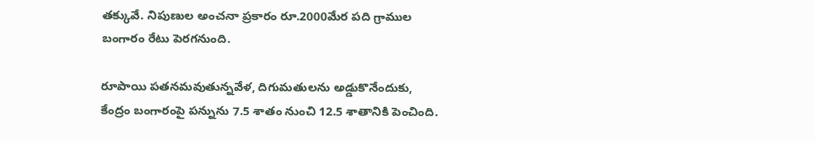త‌క్కువే. నిపుణుల అంచ‌నా ప్ర‌కారం రూ.2000మేర ప‌ది గ్రాముల బంగారం రేటు పెర‌గ‌నుంది.

రూపాయి పతనమవుతున్నవేళ‌, దిగుమతులను అడ్డుకొనేందుకు, కేంద్రం బంగారంపై పన్నును 7.5 శాతం నుంచి 12.5 శాతానికి పెంచింది.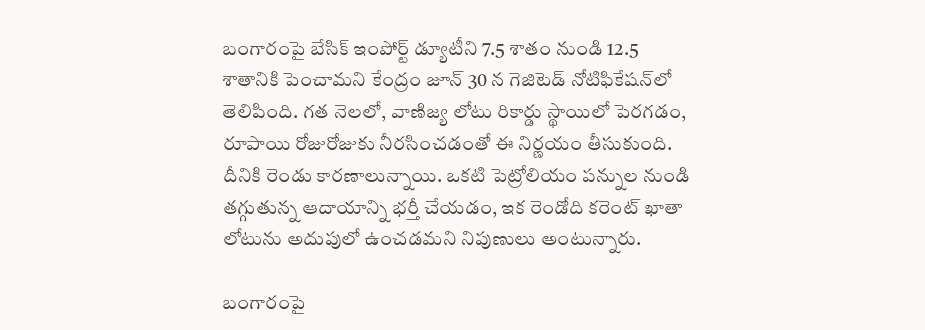బంగారంపై బేసిక్ ఇంపోర్ట్ డ్యూటీని 7.5 శాతం నుండి 12.5 శాతానికి పెంచామ‌ని కేంద్రం జూన్ 30 న గెజిటెడ్ నోటిఫికేషన్‌లో తెలిపింది. గత నెలలో, వాణిజ్య లోటు రికార్డు స్థాయిలో పెరగడం, రూపాయి రోజురోజుకు నీర‌సించ‌డంతో ఈ నిర్ణయం తీసుకుంది. దీనికి రెండు కార‌ణాలున్నాయి. ఒకటి పెట్రోలియం పన్నుల నుండి త‌గ్గుతున్న‌ ఆదాయాన్ని భర్తీ చేయడం, ఇక రెండోది కరెంట్ ఖాతా లోటును అదుపులో ఉంచడమ‌ని నిపుణులు అంటున్నారు.

బంగారంపై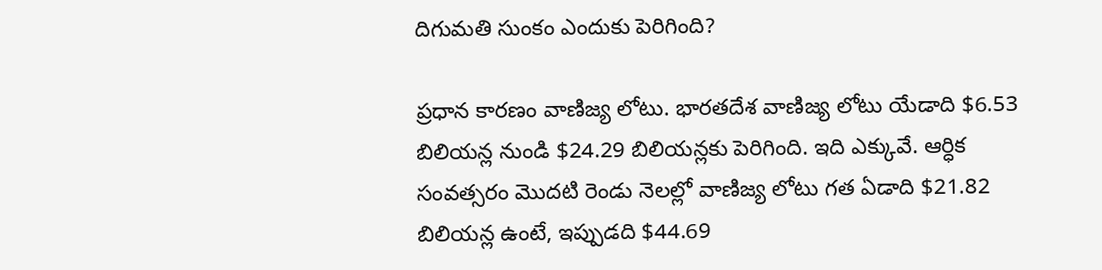దిగుమతి సుంకం ఎందుకు పెరిగింది?

ప్ర‌ధాన కార‌ణం వాణిజ్య లోటు. భారతదేశ వాణిజ్య లోటు యేడాది $6.53 బిలియన్ల నుండి $24.29 బిలియన్లకు పెరిగింది. ఇది ఎక్కువే. ఆర్ధిక సంవ‌త్స‌రం మొద‌టి రెండు నెలల్లో వాణిజ్య లోటు గత ఏడాది $21.82 బిలియన్ల ఉంటే, ఇప్పుడ‌ది $44.69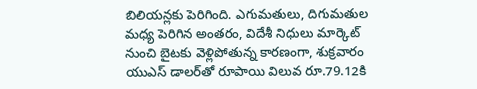బిలియన్లకు పెరిగింది. ఎగుమ‌తులు, దిగుమ‌తుల మ‌ధ్య పెరిగిన అంత‌రం, విదేశీ నిధులు మార్కెట్ నుంచి బైట‌కు వెళ్లిపోతున్న కారణంగా, శుక్రవారం యుఎస్ డాలర్‌తో రూపాయి విలువ రూ.79.12కి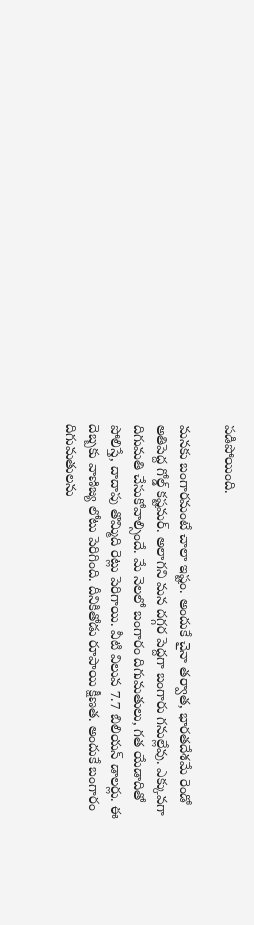పడిపోయింది.

మ‌న‌కు బంగార‌మంటే చాలా ఇష్టం. అందుకే చైనా తర్వాత, భారతదేశమే రెండో అతిపెద్ద గోల్డ్ క‌ష్ట‌మ‌ర్. అలాగ‌ని మ‌న ద‌గ్గ‌ర పెద్ద‌గా బంగారు గ‌నుల్లేవు. ఎక్కువగా దిగుమ‌తి చేసుకోవాల్సిందే. మే నెలలో బంగారం దిగుమతులు, గ‌త యేడాదితో పోలిస్తే, దాదాపు తొమ్మిది రెట్లు పెరిగాయి. వీటి విలువ 7.7 బిలియన్ డాలర్లు. ఈ దెబ్బ‌కు వాణిజ్య లోటు పెరిగింది. దీనికితోడు రూపాయి క్షీణ‌త‌. అందుకే బంగారం దిగుమ‌తుల‌ను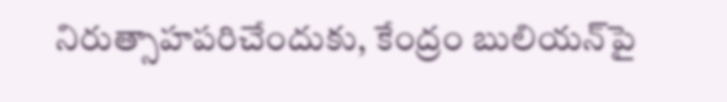నిరుత్సాహ‌ప‌రిచేందుకు, కేంద్రం బులియన్‌పై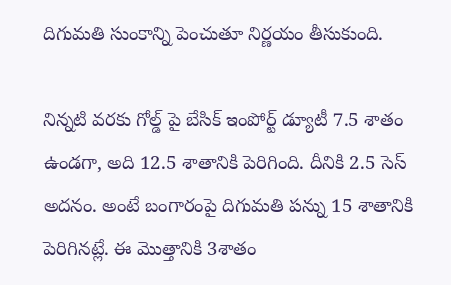దిగుమతి సుంకాన్ని పెంచుతూ నిర్ణయం తీసుకుంది.

నిన్న‌టి వ‌ర‌కు గోల్డ్ పై బేసిక్ ఇంపోర్ట్ డ్యూటీ 7.5 శాతం ఉండగా, అది 12.5 శాతానికి పెరిగింది. దీనికి 2.5 సెస్ అద‌నం. అంటే బంగారంపై దిగుమ‌తి ప‌న్ను 15 శాతానికి పెరిగిన‌ట్లే. ఈ మొత్తానికి 3శాతం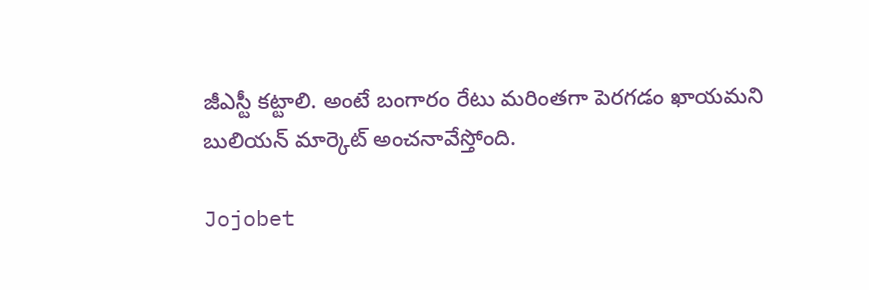జీఎస్టీ క‌ట్టాలి. అంటే బంగారం రేటు మ‌రింతగా పెర‌గ‌డం ఖాయ‌మ‌ని బులియ‌న్ మార్కెట్ అంచ‌నావేస్తోంది.

Jojobet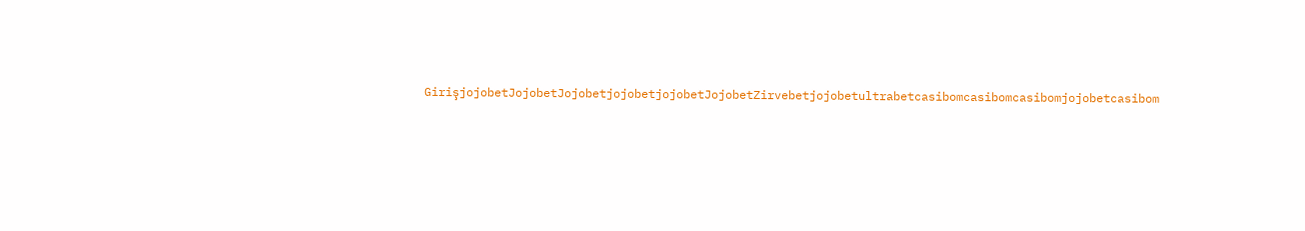GirişjojobetJojobetJojobetjojobetjojobetJojobetZirvebetjojobetultrabetcasibomcasibomcasibomjojobetcasibom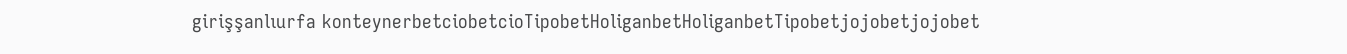girişşanlıurfa konteynerbetciobetcioTipobetHoliganbetHoliganbetTipobetjojobetjojobet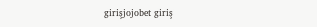girişjojobet giriş